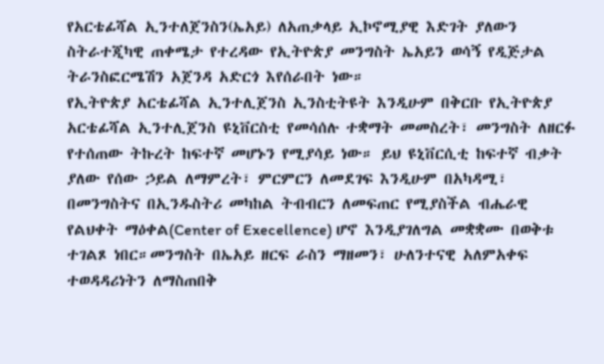የአርቴፊሻል ኢንተለጀንስን(ኤአይ) ለአጠቃላይ ኢኮኖሚያዊ እድገት ያለውን ስትራተጂካዊ ጠቀሜታ የተረዳው የኢትዮጵያ መንግስት ኤአይን ወሳኝ የዲጅታል ትራንስፎርሜሽን አጀንዳ አድርጎ እየሰራበት ነው።
የኢትዮጵያ አርቴፊሻል ኢንተሊጀንስ ኢንስቲትዩት እንዲሁም በቅርቡ የኢትዮጵያ አርቴፊሻል ኢንተሊጀንስ ዩኒቨርስቲ የመሳሰሉ ተቋማት መመስረት፣ መንግስት ለዘርፉ የተሰጠው ትኩረት ከፍተኛ መሆኑን የሚያሳይ ነው። ይህ ዩኒቨርሲቲ ከፍተኛ ብቃት ያለው የሰው ኃይል ለማምረት፣ ምርምርን ለመደገፍ እንዲሁም በአካዳሚ፣ በመንግስትና በኢንዱስትሪ መካከል ትብብርን ለመፍጠር የሚያስችል ብሔራዊ የልህቀት ማዕቀል(Center of Execellence) ሆኖ እንዲያገለግል መቋቋሙ በወቅቱ ተገልጾ ነበር።መንግስት በኤአይ ዘርፍ ራስን ማዘመን፣ ሁለንተናዊ አለምአቀፍ ተወዳዳሪነትን ለማስጠበቅ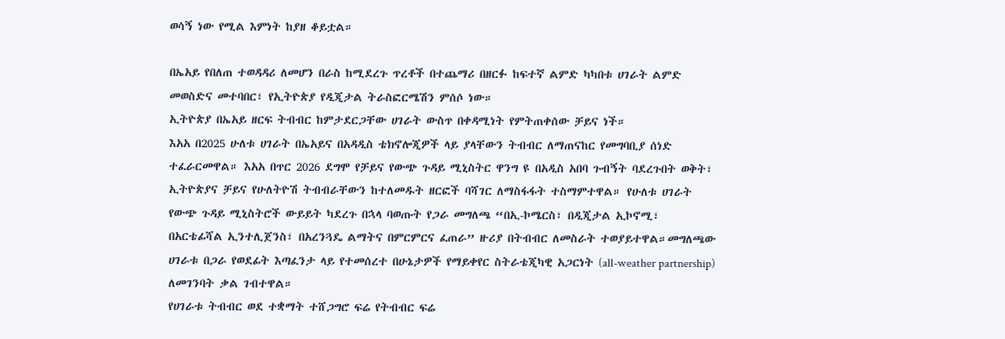ወሳኝ ነው የሚል እምነት ከያዘ ቆይቷል።

በኤአይ የበለጠ ተወዳዳሪ ለመሆን በራስ ከሚደረጉ ጥረቶች በተጨማሪ በዘርፉ ከፍተኛ ልምድ ካካበቱ ሀገራት ልምድ መወስድና መተባበር፣ የኢትዮጵያ የዲጂታል ትራስፎርሜሽን ምሰሶ ነው።
ኢትዮጵያ በኤአይ ዘርፍ ትብብር ከምታደርጋቸው ሀገራት ውስጥ በቀዳሚነት የምትጠቀሰው ቻይና ነች።
እአአ በ2025 ሁለቱ ሀገራት በኤአይና በአዳዲስ ቴክኖሎጂዎች ላይ ያላቸውን ትብብር ለማጠናከር የመግባቢያ ሰነድ ተፈራርመዋል። እአአ በጥር 2026 ደግሞ የቻይና የውጭ ጉዳይ ሚኒስትር ዋንግ ዩ በአዲስ አበባ ጉብኝት ባደረጉበት ወቅት፣ ኢትዮጵያና ቻይና የሁለትዮሽ ትብብራቸውን ከተለመዱት ዘርፎች ባሻገር ለማስፋፋት ተስማምተዋል። የሁለቱ ሀገራት የውጭ ጉዳይ ሚኒስትሮች ውይይት ካደረጉ በኋላ ባወጡት የጋራ መግለጫ “በኢ-ኮሜርስ፣ በዲጂታል ኢኮኖሚ፣ በአርቴፊሻል ኢንተሊጀንስ፣ በአረንጓዴ ልማትና በምርምርና ፈጠራ” ዙሪያ በትብብር ለመስራት ተወያይተዋል።መግለጫው ሀገራቱ በጋራ የወደፊት እጣፈንታ ላይ የተመሰረተ በሁኔታዎች የማይቀየር ስትራቴጂካዊ አጋርነት (all-weather partnership) ለመገንባት ቃል ገብተዋል።
የሀገራቱ ትብብር ወደ ተቋማት ተሸጋግሮ ፍሬ የትብብር ፍሬ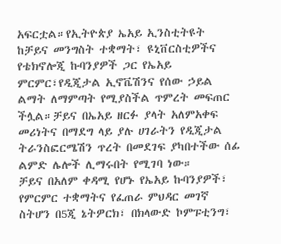አፍርቷል።የኢትዮጵያ ኤአይ ኢንስቲትዩት ከቻይና መንግስት ተቋማት፣ ዩኒቨርስቲዎችና የቴክኖሎጂ ኩባንያዎች ጋር የኤአይ ምርምር፣የዲጂታል ኢኖቬሽንና የሰው ኃይል ልማት ለማምጣት የሚያስችል ጥምረት መፍጠር ችሏል።ቻይና በኤአይ ዘርፉ ያላት አለምአቀፍ መሪነትና በማደግ ላይ ያሉ ሀገራትን የዲጂታል ትራንስፎርሜሽን ጥረት በመደገፍ ያካበተችው ሰፊ ልምድ ሌሎች ሊማሩበት የሚገባ ነው።
ቻይና በአለም ቀዳሚ የሆኑ የኤአይ ኩባንያዎች፣ የምርምር ተቋማትና የፈጠራ ምህዳር መገኛ ስትሆን በ5ጂ ኔትዎርክ፣ በክላውድ ኮምፑቲንግ፣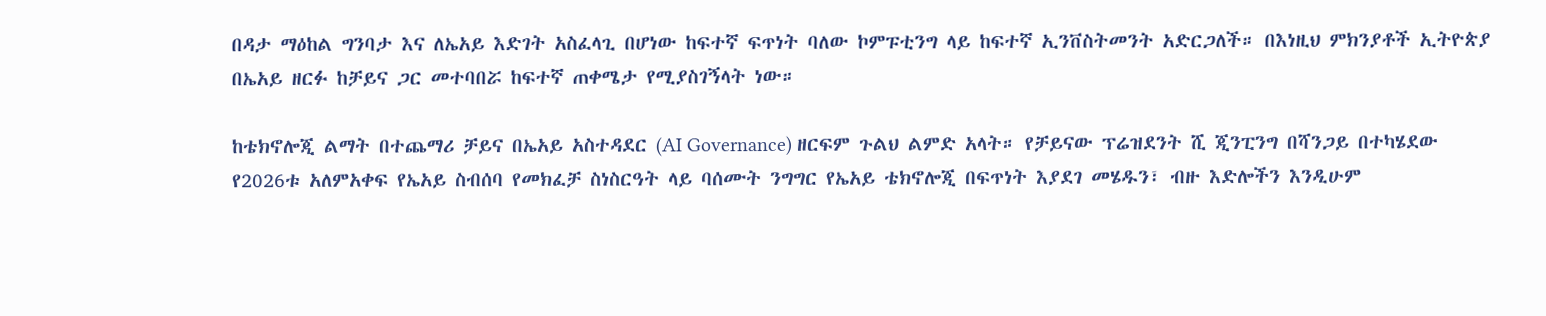በዳታ ማዕከል ግንባታ እና ለኤአይ እድገት አስፈላጊ በሆነው ከፍተኛ ፍጥነት ባለው ኮምፑቲንግ ላይ ከፍተኛ ኢንቨስትመንት አድርጋለች። በእነዚህ ምክንያቶች ኢትዮጵያ በኤአይ ዘርፉ ከቻይና ጋር መተባበሯ ከፍተኛ ጠቀሜታ የሚያስገኝላት ነው።

ከቴክኖሎጂ ልማት በተጨማሪ ቻይና በኤአይ አስተዳደር (AI Governance) ዘርፍም ጉልህ ልምድ አላት። የቻይናው ፕሬዝደንት ሺ ጂንፒንግ በሻንጋይ በተካሄደው የ2026ቱ አለምአቀፍ የኤአይ ስብሰባ የመክፈቻ ስነስርዓት ላይ ባሰሙት ንግግር የኤአይ ቴክኖሎጂ በፍጥነት እያደገ መሄዱን፣ ብዙ እድሎችን እንዲሁም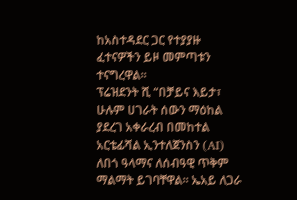ከአስተዳደር ጋር የተያያዙ ፈተናዎችን ይዞ መምጣቱን ተናግረዋል።
ፕሬዝደንት ሺ “በቻይና እይታ፣ ሁሉም ሀገራት ሰውን ማዕከል ያደረገ አቀራረብ በመከተል አርቴፊሻል ኢንተለጀንስን (AI) ለበጎ ዓላማና ለሰብዓዊ ጥቅም ማልማት ይገባቸዋል። ኤአይ ለጋራ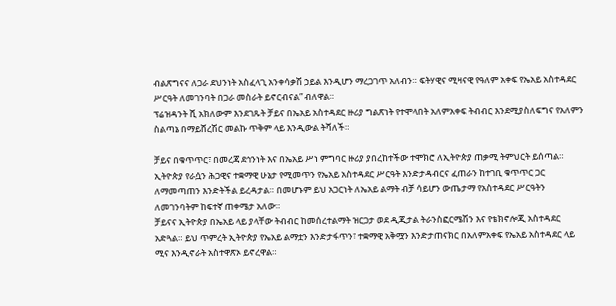ብልጽግናና ለጋራ ደህንነት አስፈላጊ አንቀሳቃሽ ኃይል እንዲሆን ማረጋገጥ አለብን። ፍትሃዊና ሚዛናዊ የዓለም አቀፍ የኤአይ አስተዳደር ሥርዓት ለመገንባት በጋራ መስራት ይኖርብናል” ብለዋል።
ፕሬዝዳንት ሺ አክለውም እንደገጹት ቻይና በኤአይ አስተዳደር ዙሪያ ግልጽነት የተሞላበት አለምአቀፍ ትብብር እንደሚያስለፍግና የአለምን ስልጣኔ በማይሸረሽር መልኩ ጥቅም ላይ እንዲውል ትሻለች።

ቻይና በቁጥጥር፣ በመረጃ ደኅንነት እና በኤአይ ሥነ ምግባር ዙሪያ ያበረከተችው ተሞክሮ ለኢትዮጵያ ጠቃሚ ትምህርት ይሰጣል። ኢትዮጵያ የራሷን ሕጋዊና ተቋማዊ ሁኔታ የሚመጥን የኤአይ አስተዳደር ሥርዓት እንድታዳብርና ፈጠራን ከተገቢ ቁጥጥር ጋር ለማመጣጠን እንድትችል ይረዳታል። በመሆኑም ይህ አጋርነት ለኤአይ ልማት ብቻ ሳይሆን ውጤታማ የአስተዳደር ሥርዓትን ለመገንባትም ከፍተኛ ጠቀሜታ አለው።
ቻይናና ኢትዮጵያ በኤአይ ላይ ያላቸው ትብብር ከመሰረተልማት ዝርጋታ ወደ ዲጂታል ትራንስፎርሜሽን እና የቴክኖሎጂ አስተዳደር አድጓል። ይህ ጥምረት ኢትዮጵያ የኤአይ ልማቷን እንድታፋጥን፣ ተቋማዊ አቅሟን እንድታጠናክር በአለምአቀፍ የኤአይ አስተዳደር ላይ ሚና እንዲኖራት አስተዋጽኦ ይኖረዋል።